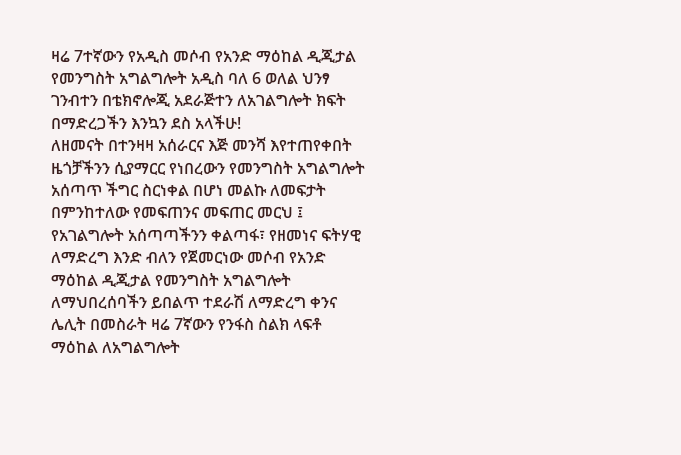ዛሬ 7ተኛውን የአዲስ መሶብ የአንድ ማዕከል ዲጂታል የመንግስት አግልግሎት አዲስ ባለ 6 ወለል ህንፃ ገንብተን በቴክኖሎጂ አደራጅተን ለአገልግሎት ክፍት በማድረጋችን እንኳን ደስ አላችሁ!
ለዘመናት በተንዛዛ አሰራርና እጅ መንሻ እየተጠየቀበት ዜጎቻችንን ሲያማርር የነበረውን የመንግስት አግልግሎት አሰጣጥ ችግር ስርነቀል በሆነ መልኩ ለመፍታት በምንከተለው የመፍጠንና መፍጠር መርህ ፤ የአገልግሎት አሰጣጣችንን ቀልጣፋ፣ የዘመነና ፍትሃዊ ለማድረግ እንድ ብለን የጀመርነው መሶብ የአንድ ማዕከል ዲጂታል የመንግስት አግልግሎት ለማህበረሰባችን ይበልጥ ተደራሽ ለማድረግ ቀንና ሌሊት በመስራት ዛሬ 7ኛውን የንፋስ ስልክ ላፍቶ ማዕከል ለአግልግሎት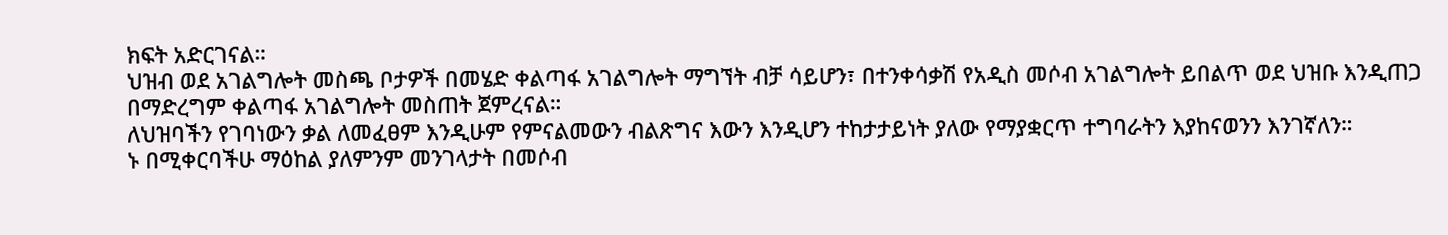ክፍት አድርገናል።
ህዝብ ወደ አገልግሎት መስጫ ቦታዎች በመሄድ ቀልጣፋ አገልግሎት ማግኘት ብቻ ሳይሆን፣ በተንቀሳቃሽ የአዲስ መሶብ አገልግሎት ይበልጥ ወደ ህዝቡ እንዲጠጋ በማድረግም ቀልጣፋ አገልግሎት መስጠት ጀምረናል።
ለህዝባችን የገባነውን ቃል ለመፈፀም እንዲሁም የምናልመውን ብልጽግና እውን እንዲሆን ተከታታይነት ያለው የማያቋርጥ ተግባራትን እያከናወንን እንገኛለን።
ኑ በሚቀርባችሁ ማዕከል ያለምንም መንገላታት በመሶብ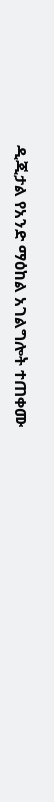ዲጂታል የአንድ ማዕከል አገልግሎት ተጠቀሙ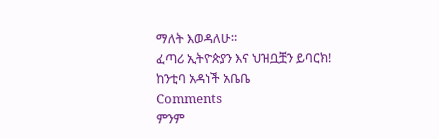ማለት እወዳለሁ።
ፈጣሪ ኢትዮጵያን እና ህዝቧቿን ይባርክ!
ከንቲባ አዳነች አቤቤ
Comments
ምንም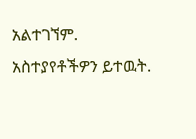አልተገኘም.
አስተያየቶችዎን ይተዉት.